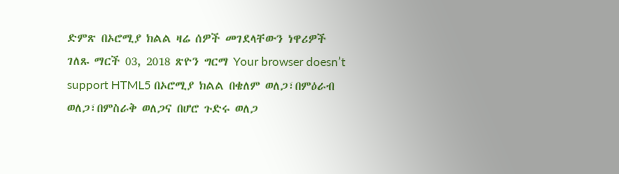ድምጽ በኦሮሚያ ክልል ዛሬ ሰዎች መገደላቸውን ነዋሪዎች ገለጹ ማርች 03, 2018 ጽዮን ግርማ Your browser doesn’t support HTML5 በኦሮሚያ ክልል በቄለም ወለጋ፣በምዕራብ ወለጋ፣በምስራቅ ወለጋና በሆሮ ጉድሩ ወለጋ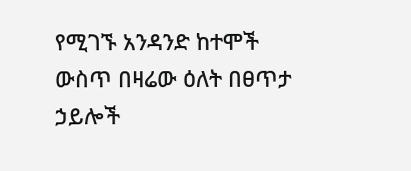የሚገኙ አንዳንድ ከተሞች ውስጥ በዛሬው ዕለት በፀጥታ ኃይሎች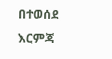በተወሰደ እርምጃ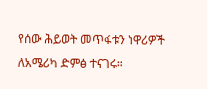የሰው ሕይወት መጥፋቱን ነዋሪዎች ለአሜሪካ ድምፅ ተናገሩ።